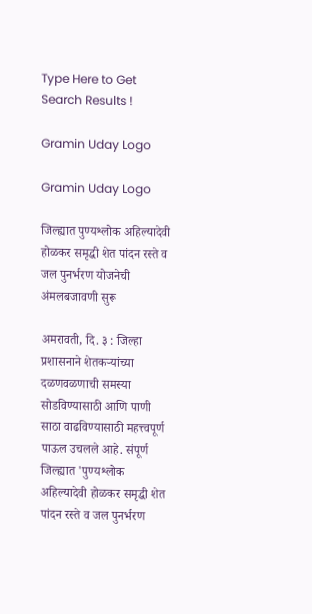Type Here to Get Search Results !

Gramin Uday Logo

Gramin Uday Logo

जिल्ह्यात पुण्यश्लोक अहिल्यादेवी होळकर समृद्धी शेत पांदन रस्ते व जल पुनर्भरण योजनेची अंमलबजावणी सुरू

अमरावती, दि. ३ : जिल्हा प्रशासनाने शेतकऱ्यांच्या दळणवळणाची समस्या सोडविण्यासाठी आणि पाणी साठा वाढविण्यासाठी महत्त्वपूर्ण पाऊल उचलले आहे. संपूर्ण जिल्ह्यात 'पुण्यश्लोक अहिल्यादेवी होळकर समृद्धी शेत पांदन रस्ते व जल पुनर्भरण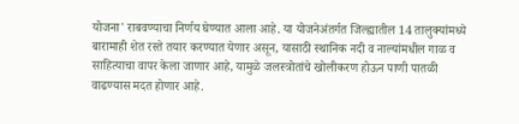योजना' राबवण्याचा निर्णय घेण्यात आला आहे. या योजनेअंतर्गत जिल्ह्यातील 14 तालुक्यांमध्ये बारामाही शेत रस्ते तयार करण्यात येणार असून, यासाठी स्थानिक नदी व नाल्यांमधील गाळ व साहित्याचा वापर केला जाणार आहे, यामुळे जलस्त्रोतांचे खोलीकरण होऊन पाणी पातळी वाढण्यास मदत होणार आहे.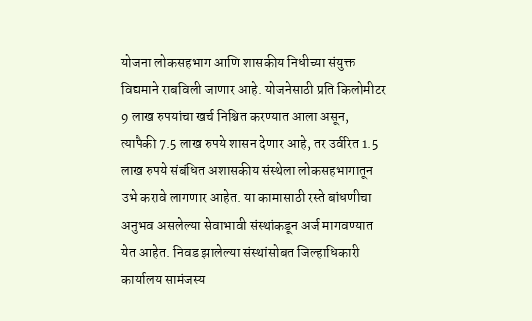योजना लोकसहभाग आणि शासकीय निधीच्या संयुक्त विद्यमाने राबविली जाणार आहे. योजनेसाठी प्रति किलोमीटर 9 लाख रुपयांचा खर्च निश्चित करण्यात आला असून, त्यापैकी 7.5 लाख रुपये शासन देणार आहे, तर उर्वरित 1.5 लाख रुपये संबंधित अशासकीय संस्थेला लोकसहभागातून उभे करावे लागणार आहेत. या कामासाठी रस्ते बांधणीचा अनुभव असलेल्या सेवाभावी संस्थांकडून अर्ज मागवण्यात येत आहेत. निवड झालेल्या संस्थांसोबत जिल्हाधिकारी कार्यालय सामंजस्य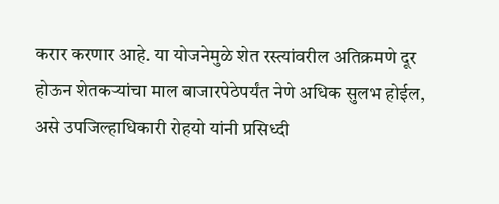करार करणार आहे. या योजनेमुळे शेत रस्त्यांवरील अतिक्रमणे दूर होऊन शेतकऱ्यांचा माल बाजारपेठेपर्यंत नेणे अधिक सुलभ होईल, असे उपजिल्हाधिकारी रोहयो यांनी प्रसिध्दी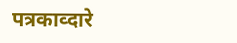पत्रकाव्दारे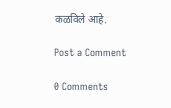कळविले आहे.

Post a Comment

0 Comments